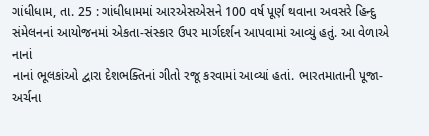ગાંધીધામ, તા. 25 : ગાંધીધામમાં આરએસએસને 100 વર્ષ પૂર્ણ થવાના અવસરે હિન્દુ
સંમેલનનાં આયોજનમાં એકતા-સંસ્કાર ઉપર માર્ગદર્શન આપવામાં આવ્યું હતું. આ વેળાએ નાનાં
નાનાં ભૂલકાંઓ દ્વારા દેશભક્તિનાં ગીતો રજૂ કરવામાં આવ્યાં હતાં. ભારતમાતાની પૂજા-અર્ચના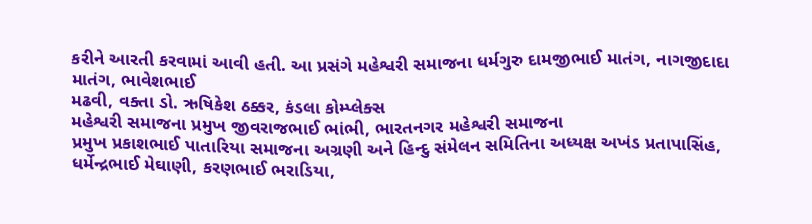કરીને આરતી કરવામાં આવી હતી. આ પ્રસંગે મહેશ્વરી સમાજના ધર્મગુરુ દામજીભાઈ માતંગ, નાગજીદાદા માતંગ, ભાવેશભાઈ
મઢવી, વક્તા ડો. ઋષિકેશ ઠક્કર, કંડલા કોમ્પ્લેક્સ
મહેશ્વરી સમાજના પ્રમુખ જીવરાજભાઈ ભાંભી, ભારતનગર મહેશ્વરી સમાજના
પ્રમુખ પ્રકાશભાઈ પાતારિયા સમાજના અગ્રણી અને હિન્દુ સંમેલન સમિતિના અધ્યક્ષ અખંડ પ્રતાપાસિંહ,
ધર્મેન્દ્રભાઈ મેઘાણી, કરણભાઈ ભરાડિયા,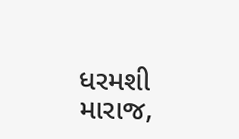ધરમશી મારાજ,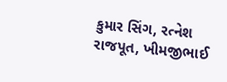કુમાર સિંગ, રત્નેશ રાજપૂત, ખીમજીભાઈ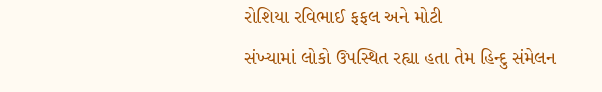રોશિયા રવિભાઈ ફફલ અને મોટી
સંખ્યામાં લોકો ઉપસ્થિત રહ્યા હતા તેમ હિન્દુ સંમેલન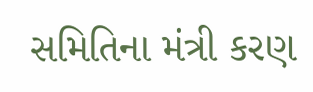સમિતિના મંત્રી કરણ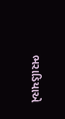ભરાડિયાએ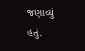જણાવ્યું
હતું.